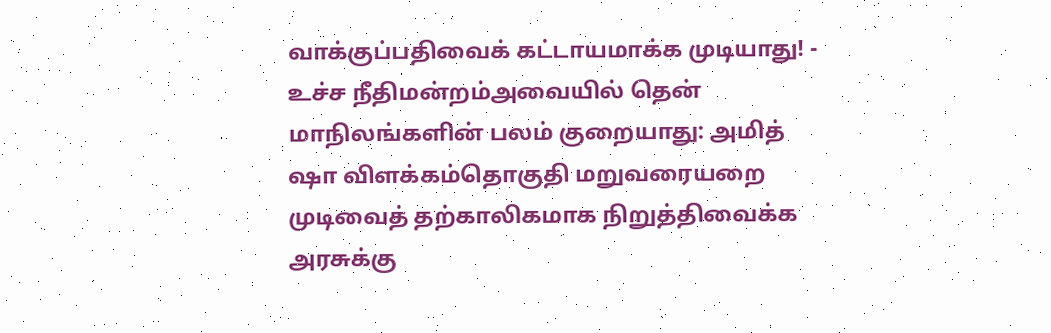வாக்குப்பதிவைக் கட்டாயமாக்க முடியாது! - உச்ச நீதிமன்றம்அவையில் தென் மாநிலங்களின் பலம் குறையாது: அமித் ஷா விளக்கம்தொகுதி மறுவரையறை முடிவைத் தற்காலிகமாக நிறுத்திவைக்க அரசுக்கு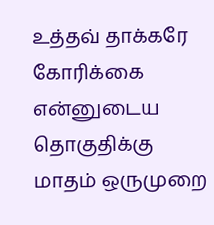உத்தவ் தாக்கரே கோரிக்கை என்னுடைய தொகுதிக்கு மாதம் ஒருமுறை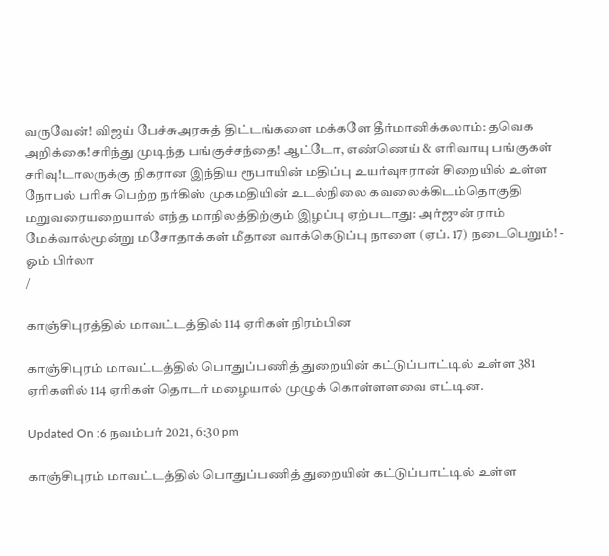வருவேன்! விஜய் பேச்சுஅரசுத் திட்டங்களை மக்களே தீர்மானிக்கலாம்: தவெக அறிக்கை!சரிந்து முடிந்த பங்குச்சந்தை! ஆட்டோ, எண்ணெய் & எரிவாயு பங்குகள் சரிவு!டாலருக்கு நிகரான இந்திய ரூபாயின் மதிப்பு உயர்வுஈரான் சிறையில் உள்ள நோபல் பரிசு பெற்ற நர்கிஸ் முகமதியின் உடல்நிலை கவலைக்கிடம்தொகுதி மறுவரையறையால் எந்த மாநிலத்திற்கும் இழப்பு ஏற்படாது: அர்ஜுன் ராம் மேக்வால்மூன்று மசோதாக்கள் மீதான வாக்கெடுப்பு நாளை (ஏப். 17) நடைபெறும்! - ஓம் பிர்லா
/

காஞ்சிபுரத்தில் மாவட்டத்தில் 114 ஏரிகள் நிரம்பின

காஞ்சிபுரம் மாவட்டத்தில் பொதுப்பணித் துறையின் கட்டுப்பாட்டில் உள்ள 381 ஏரிகளில் 114 ஏரிகள் தொடர் மழையால் முழுக் கொள்ளளவை எட்டின.

Updated On :6 நவம்பர் 2021, 6:30 pm

காஞ்சிபுரம் மாவட்டத்தில் பொதுப்பணித் துறையின் கட்டுப்பாட்டில் உள்ள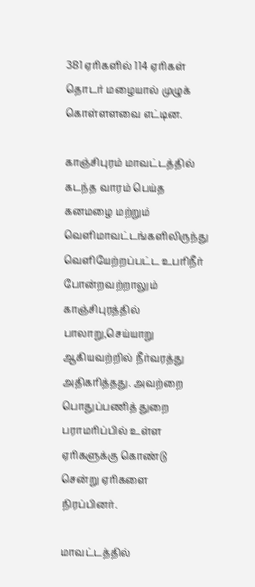381 ஏரிகளில் 114 ஏரிகள் தொடர் மழையால் முழுக் கொள்ளளவை எட்டின.

காஞ்சிபுரம் மாவட்டத்தில் கடந்த வாரம் பெய்த கனமழை மற்றும் வெளிமாவட்டங்களிலிருந்து வெளியேற்றப்பட்ட உபரிநீர் போன்றவற்றாலும் காஞ்சிபுரத்தில் பாலாறு,செய்யாறு ஆகியவற்றில் நீர்வரத்து அதிகரித்தது. அவற்றை பொதுப்பணித் துறை பராமரிப்பில் உள்ள ஏரிகளுக்கு கொண்டு சென்று ஏரிகளை நிரப்பினர்.

மாவட்டத்தில்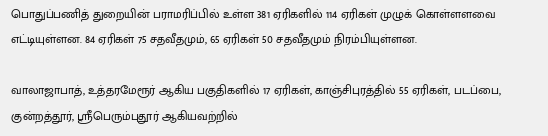பொதுப்பணித் துறையின் பராமரிப்பில் உள்ள 381 ஏரிகளில் 114 ஏரிகள் முழுக் கொள்ளளவை எட்டியுள்ளன. 84 ஏரிகள் 75 சதவீதமும், 65 ஏரிகள் 50 சதவீதமும் நிரம்பியுள்ளன.

வாலாஜாபாத், உத்தரமேரூர் ஆகிய பகுதிகளில் 17 ஏரிகள், காஞ்சிபுரத்தில் 55 ஏரிகள், படப்பை, குன்றத்தூர், ஸ்ரீபெரும்புதூர் ஆகியவற்றில்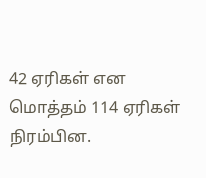42 ஏரிகள் என மொத்தம் 114 ஏரிகள் நிரம்பின.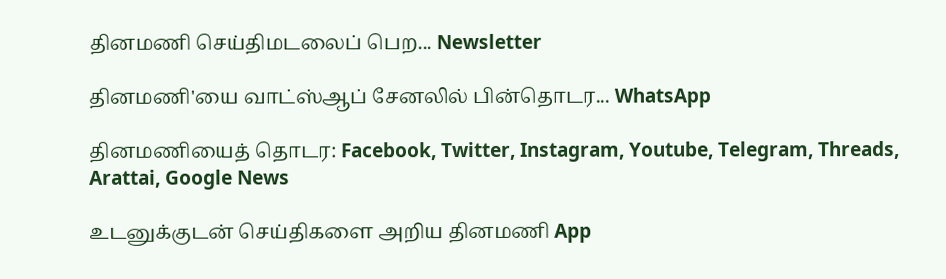தினமணி செய்திமடலைப் பெற... Newsletter

தினமணி'யை வாட்ஸ்ஆப் சேனலில் பின்தொடர... WhatsApp

தினமணியைத் தொடர: Facebook, Twitter, Instagram, Youtube, Telegram, Threads, Arattai, Google News

உடனுக்குடன் செய்திகளை அறிய தினமணி App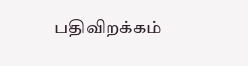பதிவிறக்கம்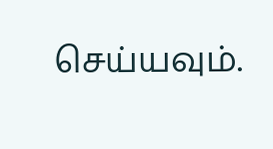செய்யவும்.